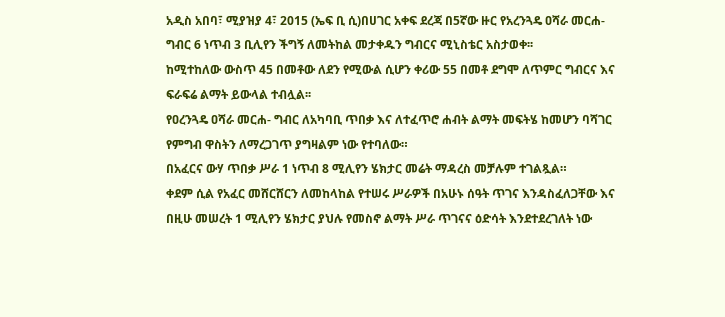አዲስ አበባ፣ ሚያዝያ 4፣ 2015 (ኤፍ ቢ ሲ)በሀገር አቀፍ ደረጃ በ5ኛው ዙር የአረንጓዴ ዐሻራ መርሐ-ግብር 6 ነጥብ 3 ቢሊየን ችግኝ ለመትከል መታቀዱን ግብርና ሚኒስቴር አስታወቀ፡፡
ከሚተከለው ውስጥ 45 በመቶው ለደን የሚውል ሲሆን ቀሪው 55 በመቶ ደግሞ ለጥምር ግብርና እና ፍራፍሬ ልማት ይውላል ተብሏል፡፡
የዐረንጓዴ ዐሻራ መርሐ- ግብር ለአካባቢ ጥበቃ እና ለተፈጥሮ ሐብት ልማት መፍትሄ ከመሆን ባሻገር የምግብ ዋስትን ለማረጋገጥ ያግዛልም ነው የተባለው።
በአፈርና ውሃ ጥበቃ ሥራ 1 ነጥብ 8 ሚሊየን ሄክታር መሬት ማዳረስ መቻሉም ተገልጿል።
ቀደም ሲል የአፈር መሸርሸርን ለመከላከል የተሠሩ ሥራዎች በአሁኑ ሰዓት ጥገና እንዳስፈለጋቸው እና በዚሁ መሠረት 1 ሚሊየን ሄክታር ያህሉ የመስኖ ልማት ሥራ ጥገናና ዕድሳት እንደተደረገለት ነው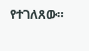የተገለጸው።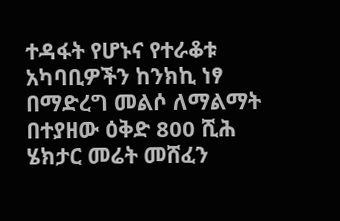ተዳፋት የሆኑና የተራቆቱ አካባቢዎችን ከንክኪ ነፃ በማድረግ መልሶ ለማልማት በተያዘው ዕቅድ 800 ሺሕ ሄክታር መሬት መሸፈን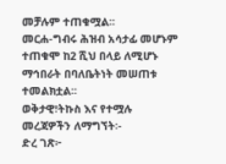መቻሉም ተጠቁሟል፡፡
መርሐ-ግብሩ ሕዝብ አሳታፊ መሆኑም ተጠቁሞ ከ2 ሺህ በላይ ለሚሆኑ ማኅበራት በባለቤትነት መሠጠቱ ተመልክቷል፡፡
ወቅታዊ፣ትኩስ እና የተሟሉ መረጃዎችን ለማግኘት፡-
ድረ ገጽ፦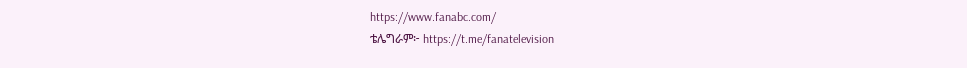https://www.fanabc.com/
ቴሌግራም፦ https://t.me/fanatelevision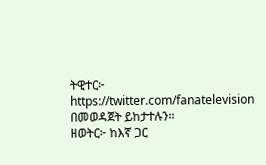ትዊተር፦ https://twitter.com/fanatelevision በመወዳጀት ይከታተሉን፡፡
ዘወትር፦ ከእኛ ጋር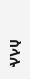ስላሉ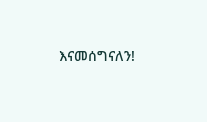እናመሰግናለን!